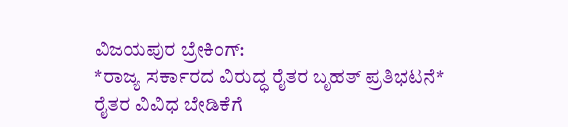ವಿಜಯಪುರ ಬ್ರೇಕಿಂಗ್:
*ರಾಜ್ಯ ಸರ್ಕಾರದ ವಿರುದ್ಧ ರೈತರ ಬೃಹತ್ ಪ್ರತಿಭಟನೆ*
ರೈತರ ವಿವಿಧ ಬೇಡಿಕೆಗೆ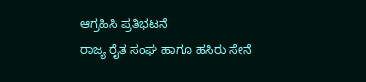ಆಗ್ರಹಿಸಿ ಪ್ರತಿಭಟನೆ
ರಾಜ್ಯ ರೈತ ಸಂಘ ಹಾಗೂ ಹಸಿರು ಸೇನೆ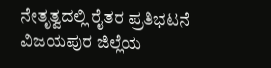ನೇತೃತ್ವದಲ್ಲಿ ರೈತರ ಪ್ರತಿಭಟನೆ
ವಿಜಯಪುರ ಜಿಲ್ಲೆಯ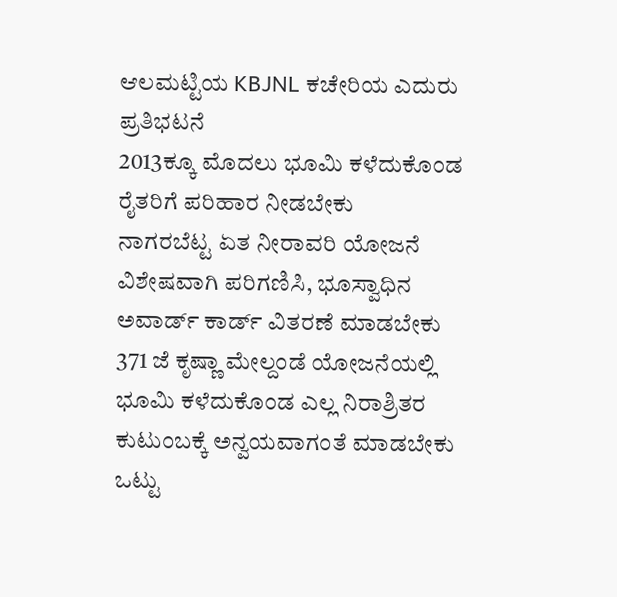ಆಲಮಟ್ಟಿಯ KBJNL ಕಚೇರಿಯ ಎದುರು ಪ್ರತಿಭಟನೆ
2013ಕ್ಕೂ ಮೊದಲು ಭೂಮಿ ಕಳೆದುಕೊಂಡ ರೈತರಿಗೆ ಪರಿಹಾರ ನೀಡಬೇಕು
ನಾಗರಬೆಟ್ಟ ಏತ ನೀರಾವರಿ ಯೋಜನೆ ವಿಶೇಷವಾಗಿ ಪರಿಗಣಿಸಿ, ಭೂಸ್ವಾಧಿನ ಅವಾರ್ಡ್ ಕಾರ್ಡ್ ವಿತರಣೆ ಮಾಡಬೇಕು
371 ಜೆ ಕೃಷ್ಣಾ ಮೇಲ್ದಂಡೆ ಯೋಜನೆಯಲ್ಲಿ ಭೂಮಿ ಕಳೆದುಕೊಂಡ ಎಲ್ಲ ನಿರಾಶ್ರಿತರ ಕುಟುಂಬಕ್ಕೆ ಅನ್ವಯವಾಗಂತೆ ಮಾಡಬೇಕು
ಒಟ್ಟು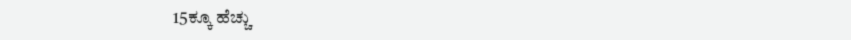15ಕ್ಕೂ ಹೆಚ್ಚು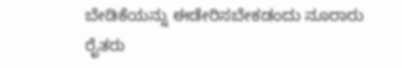ಬೇಡಿಕೆಯನ್ನು ಈಡೇರಿಸಬೇಕಡಂದು ನೂರಾರು ರೈತರು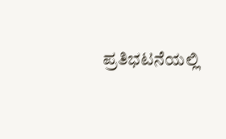ಪ್ರತಿಭಟನೆಯಲ್ಲಿ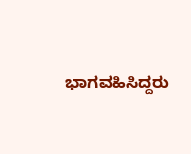ಭಾಗವಹಿಸಿದ್ದರು